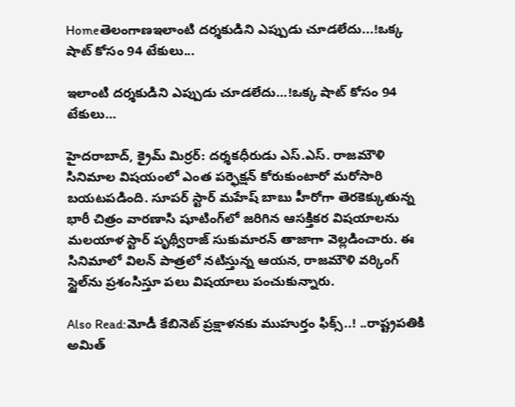Homeతెలంగాణఇలాంటి ద‌ర్శ‌కుడిని ఎప్పుడు చూడ‌లేదు...!ఒక్క షాట్ కోసం 94 టేకులు...

ఇలాంటి ద‌ర్శ‌కుడిని ఎప్పుడు చూడ‌లేదు…!ఒక్క షాట్ కోసం 94 టేకులు…

హైద‌రాబాద్‌, క్రైమ్ మిర్ర‌ర్‌: దర్శకధీరుడు ఎస్.ఎస్. రాజమౌళి సినిమాల విషయంలో ఎంత పర్ఫెక్షన్ కోరుకుంటారో మరోసారి బయటపడింది. సూపర్ స్టార్ మహేష్ బాబు హీరోగా తెరకెక్కుతున్న భారీ చిత్రం వారణాసి షూటింగ్‌లో జరిగిన ఆసక్తికర విషయాలను మలయాళ స్టార్ పృథ్వీరాజ్ సుకుమారన్ తాజాగా వెల్లడించారు. ఈ సినిమాలో విలన్ పాత్రలో నటిస్తున్న ఆయన, రాజమౌళి వర్కింగ్ స్టైల్‌ను ప్రశంసిస్తూ పలు విషయాలు పంచుకున్నారు.

Also Read:మోడీ కేబినెట్ ప్రక్షాళనకు ముహుర్తం ఫిక్స్..! ..రాష్ట్రపతికి అమిత్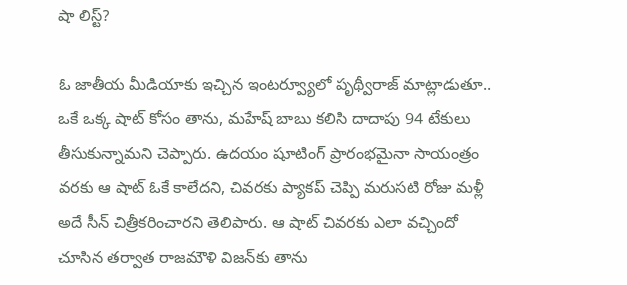షా లిస్ట్?

ఓ జాతీయ మీడియాకు ఇచ్చిన ఇంటర్వ్యూలో పృథ్వీరాజ్ మాట్లాడుతూ.. ఒకే ఒక్క షాట్ కోసం తాను, మహేష్ బాబు కలిసి దాదాపు 94 టేకులు తీసుకున్నామని చెప్పారు. ఉదయం షూటింగ్ ప్రారంభమైనా సాయంత్రం వరకు ఆ షాట్ ఓకే కాలేదని, చివరకు ప్యాకప్ చెప్పి మరుసటి రోజు మళ్లీ అదే సీన్ చిత్రీకరించారని తెలిపారు. ఆ షాట్ చివరకు ఎలా వచ్చిందో చూసిన తర్వాత రాజమౌళి విజన్‌కు తాను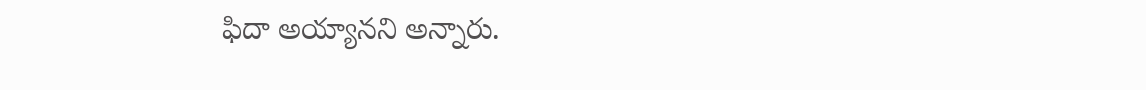ఫిదా అయ్యానని అన్నారు.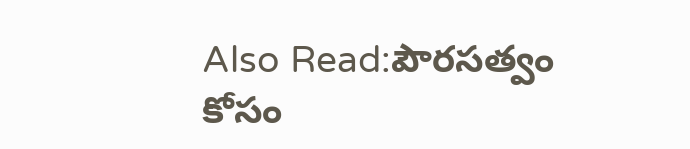Also Read:పౌరసత్వం కోసం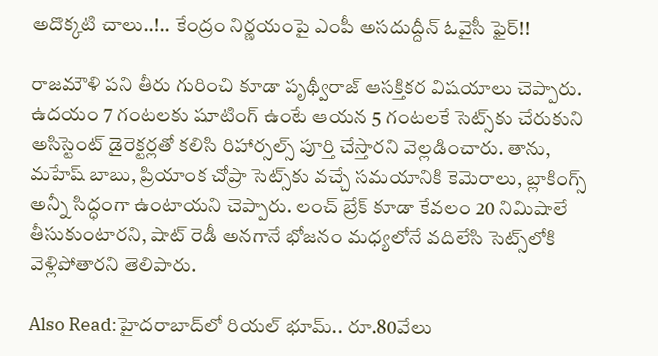అదొక్కటి చాలు..!.. కేంద్రం నిర్ణయంపై ఎంపీ అసదుద్దీన్ ఓవైసీ ఫైర్!!

రాజమౌళి పని తీరు గురించి కూడా పృథ్వీరాజ్ ఆసక్తికర విషయాలు చెప్పారు. ఉదయం 7 గంటలకు షూటింగ్ ఉంటే ఆయన 5 గంటలకే సెట్స్‌కు చేరుకుని అసిస్టెంట్ డైరెక్టర్లతో కలిసి రిహార్సల్స్ పూర్తి చేస్తారని వెల్లడించారు. తాను, మహేష్ బాబు, ప్రియాంక చోప్రా సెట్స్‌కు వచ్చే సమయానికి కెమెరాలు, బ్లాకింగ్స్ అన్నీ సిద్ధంగా ఉంటాయని చెప్పారు. లంచ్ బ్రేక్ కూడా కేవలం 20 నిమిషాలే తీసుకుంటారని, షాట్ రెడీ అనగానే భోజనం మధ్యలోనే వదిలేసి సెట్స్‌లోకి వెళ్లిపోతారని తెలిపారు.

Also Read:హైదరాబాద్‌లో రియల్ భూమ్.. రూ.80వేలు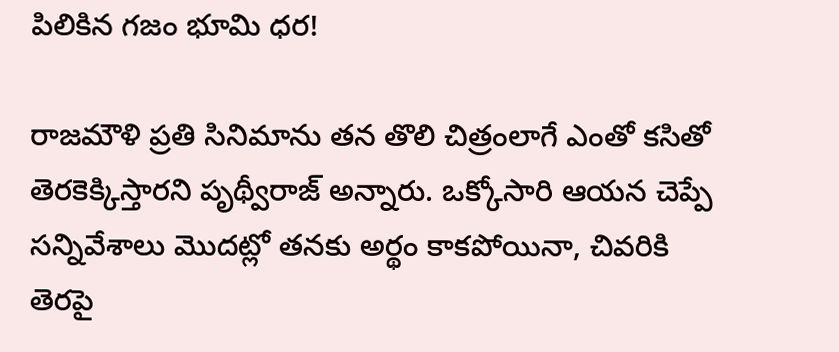పిలికిన గజం భూమి ధర!

రాజమౌళి ప్రతి సినిమాను తన తొలి చిత్రంలాగే ఎంతో కసితో తెరకెక్కిస్తారని పృథ్వీరాజ్ అన్నారు. ఒక్కోసారి ఆయన చెప్పే సన్నివేశాలు మొదట్లో తనకు అర్థం కాకపోయినా, చివరికి తెరపై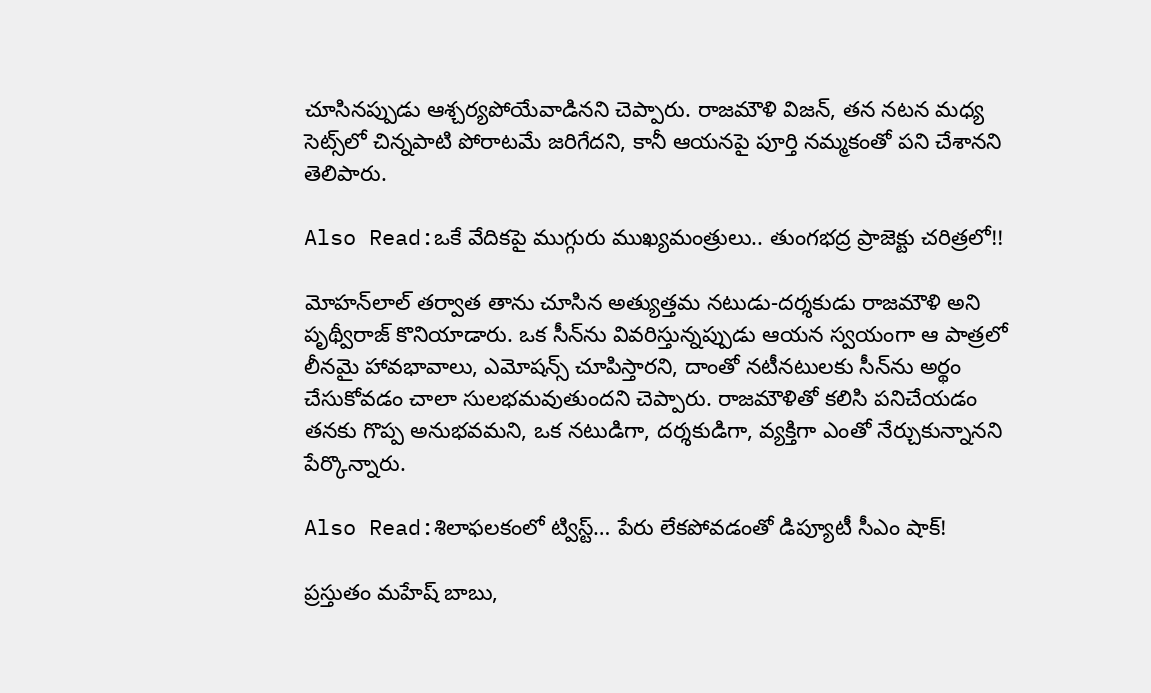చూసినప్పుడు ఆశ్చర్యపోయేవాడినని చెప్పారు. రాజమౌళి విజన్‌, తన నటన మధ్య సెట్స్‌లో చిన్నపాటి పోరాటమే జరిగేదని, కానీ ఆయనపై పూర్తి నమ్మకంతో పని చేశానని తెలిపారు.

Also Read:ఒకే వేదికపై ముగ్గురు ముఖ్యమంత్రులు.. తుంగభద్ర ప్రాజెక్టు చరిత్రలో!!

మోహన్‌లాల్ తర్వాత తాను చూసిన అత్యుత్తమ నటుడు-దర్శకుడు రాజమౌళి అని పృథ్వీరాజ్ కొనియాడారు. ఒక సీన్‌ను వివరిస్తున్నప్పుడు ఆయన స్వయంగా ఆ పాత్రలో లీనమై హావభావాలు, ఎమోషన్స్ చూపిస్తారని, దాంతో నటీనటులకు సీన్‌ను అర్థం చేసుకోవడం చాలా సులభమవుతుందని చెప్పారు. రాజమౌళితో కలిసి పనిచేయడం తనకు గొప్ప అనుభవమని, ఒక నటుడిగా, దర్శకుడిగా, వ్యక్తిగా ఎంతో నేర్చుకున్నానని పేర్కొన్నారు.

Also Read:శిలాఫలకంలో ట్విస్ట్‌… పేరు లేకపోవడంతో డిప్యూటీ సీఎం షాక్!

ప్రస్తుతం మహేష్ బాబు,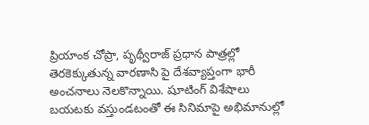ప్రియాంక చోప్రా, పృథ్వీరాజ్ ప్రధాన పాత్రల్లో తెరకెక్కుతున్న వారణాసి పై దేశవ్యాప్తంగా భారీ అంచనాలు నెలకొన్నాయి. షూటింగ్ విశేషాలు బయటకు వస్తుండటంతో ఈ సినిమాపై అభిమానుల్లో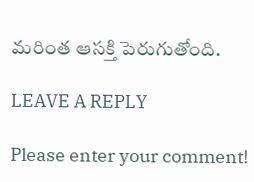మరింత ఆసక్తి పెరుగుతోంది.

LEAVE A REPLY

Please enter your comment!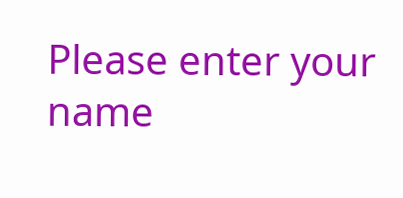Please enter your name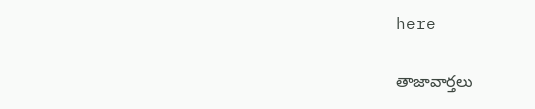here

తాజావార్తలు